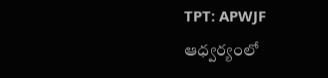TPT: APWJF ఆధ్వర్యంలో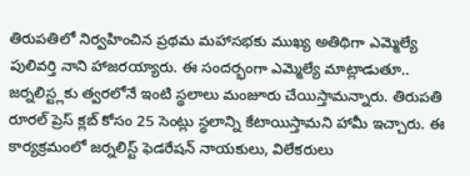తిరుపతిలో నిర్వహించిన ప్రథమ మహాసభకు ముఖ్య అతిథిగా ఎమ్మెల్యే పులివర్తి నాని హాజరయ్యారు. ఈ సందర్భంగా ఎమ్మెల్యే మాట్లాడుతూ.. జర్నలిస్ట్లకు త్వరలోనే ఇంటి స్థలాలు మంజూరు చేయిస్తామన్నారు. తిరుపతి రూరల్ ప్రెస్ క్లబ్ కోసం 25 సెంట్లు స్థలాన్ని కేటాయిస్తామని హామీ ఇచ్చారు. ఈ కార్యక్రమంలో జర్నలిస్ట్ ఫెడరేషన్ నాయకులు, విలేకరులు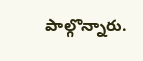పాల్గొన్నారు.